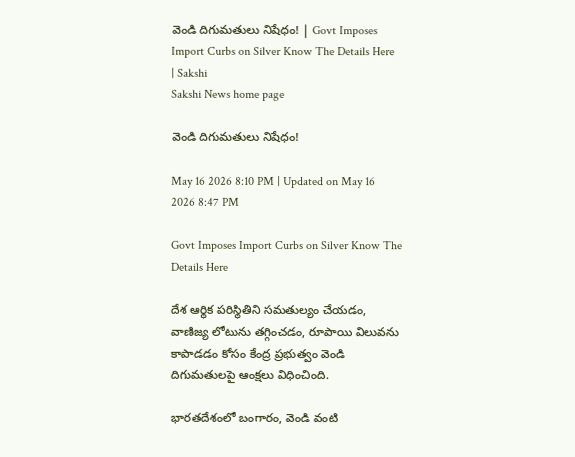వెండి దిగుమతులు నిషేధం! | Govt Imposes Import Curbs on Silver Know The Details Here | Sakshi
Sakshi News home page

వెండి దిగుమతులు నిషేధం!

May 16 2026 8:10 PM | Updated on May 16 2026 8:47 PM

Govt Imposes Import Curbs on Silver Know The Details Here

దేశ ఆర్థిక పరిస్థితిని సమతుల్యం చేయడం, వాణిజ్య లోటును తగ్గించడం, రూపాయి విలువను కాపాడడం కోసం కేంద్ర ప్రభుత్వం వెండి దిగుమతులపై ఆంక్షలు విధించింది.

భారతదేశంలో బంగారం, వెండి వంటి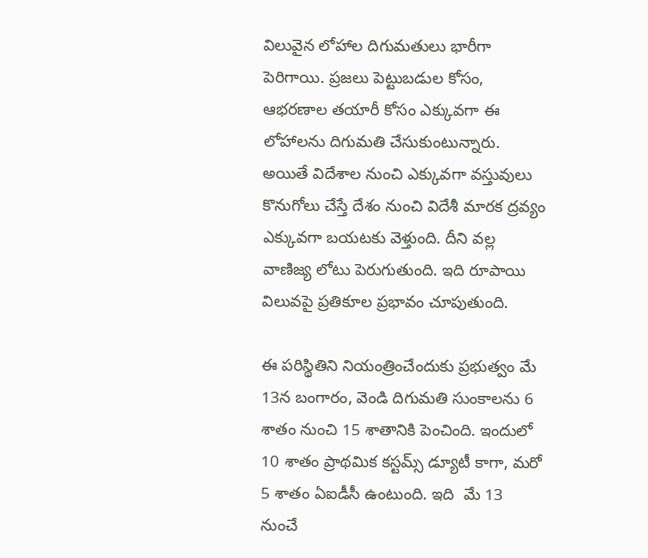విలువైన లోహాల దిగుమతులు భారీగా పెరిగాయి. ప్రజలు పెట్టుబడుల కోసం, ఆభరణాల తయారీ కోసం ఎక్కువగా ఈ లోహాలను దిగుమతి చేసుకుంటున్నారు. అయితే విదేశాల నుంచి ఎక్కువగా వస్తువులు కొనుగోలు చేస్తే దేశం నుంచి విదేశీ మారక ద్రవ్యం ఎక్కువగా బయటకు వెళ్తుంది. దీని వల్ల వాణిజ్య లోటు పెరుగుతుంది. ఇది రూపాయి విలువపై ప్రతికూల ప్రభావం చూపుతుంది.

ఈ పరిస్థితిని నియంత్రించేందుకు ప్రభుత్వం మే 13న బంగారం, వెండి దిగుమతి సుంకాలను 6 శాతం నుంచి 15 శాతానికి పెంచింది. ఇందులో 10 శాతం ప్రాథమిక కస్టమ్స్ డ్యూటీ కాగా, మరో 5 శాతం ఏఐడీసీ ఉంటుంది. ఇది  మే 13 నుంచే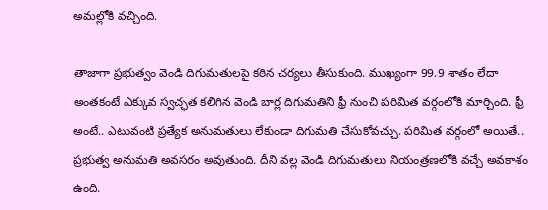అమల్లోకి వచ్చింది.

తాజాగా ప్రభుత్వం వెండి దిగుమతులపై కఠిన చర్యలు తీసుకుంది. ముఖ్యంగా 99.9 శాతం లేదా అంతకంటే ఎక్కువ స్వచ్ఛత కలిగిన వెండి బార్ల దిగుమతిని ఫ్రీ నుంచి పరిమిత వర్గంలోకి మార్చింది. ఫ్రీ అంటే.. ఎటువంటి ప్రత్యేక అనుమతులు లేకుండా దిగుమతి చేసుకోవచ్చు. పరిమిత వర్గంలో అయితే.. ప్రభుత్వ అనుమతి అవసరం అవుతుంది. దీని వల్ల వెండి దిగుమతులు నియంత్రణలోకి వచ్చే అవకాశం ఉంది.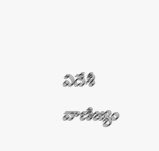విదేశీ వాణిజ్యం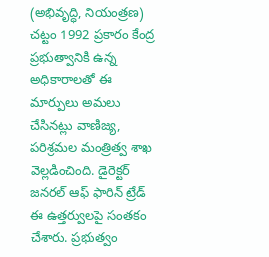(అభివృద్ధి, నియంత్రణ) చట్టం 1992 ప్రకారం కేంద్ర ప్రభుత్వానికి ఉన్న అధికారాలతో ఈ మార్పులు అమలు చేసినట్లు వాణిజ్య, పరిశ్రమల మంత్రిత్వ శాఖ వెల్లడించింది. డైరెక్టర్ జనరల్ ఆఫ్ ఫారిన్ ట్రేడ్ ఈ ఉత్తర్వులపై సంతకం చేశారు. ప్రభుత్వం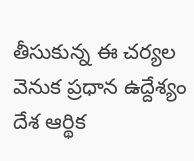తీసుకున్న ఈ చర్యల వెనుక ప్రధాన ఉద్దేశ్యం దేశ ఆర్థిక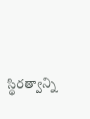స్థిరత్వాన్ని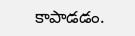కాపాడడం.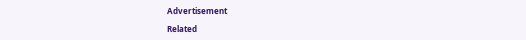Advertisement

Related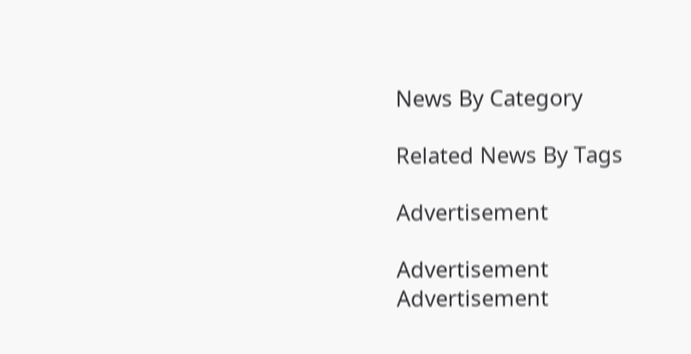News By Category

Related News By Tags

Advertisement

Advertisement
Advertisement